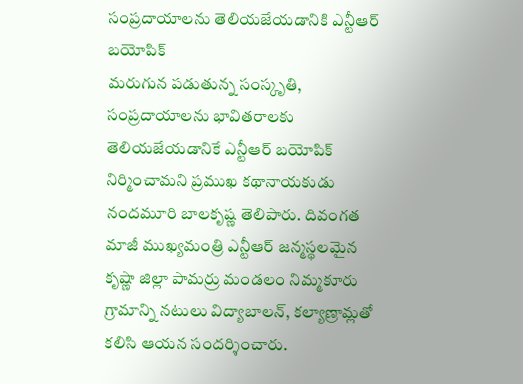సంప్రదాయాలను తెలియజేయడానికి ఎన్టీఆర్ బయోపిక్
మరుగున పడుతున్న సంస్కృతి, సంప్రదాయాలను భావితరాలకు తెలియజేయడానికే ఎన్టీఆర్ బయోపిక్ నిర్మించామని ప్రముఖ కథానాయకుడు నందమూరి బాలకృష్ణ తెలిపారు. దివంగత మాజీ ముఖ్యమంత్రి ఎన్టీఆర్ జన్మస్థలమైన కృష్ణా జిల్లా పామర్రు మండలం నిమ్మకూరు గ్రామాన్ని నటులు విద్యాబాలన్, కల్యాణ్రామ్లతో కలిసి ఆయన సందర్శించారు.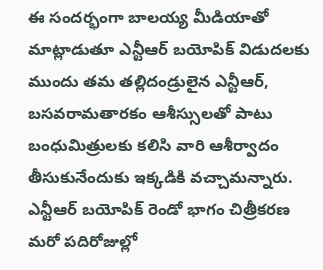ఈ సందర్భంగా బాలయ్య మీడియాతో మాట్లాడుతూ ఎన్టీఆర్ బయోపిక్ విడుదలకు ముందు తమ తల్లిదండ్రులైన ఎన్టీఆర్, బసవరామతారకం ఆశీస్సులతో పాటు బంధుమిత్రులకు కలిసి వారి ఆశీర్వాదం తీసుకునేందుకు ఇక్కడికి వచ్చామన్నారు. ఎన్టీఆర్ బయోపిక్ రెండో భాగం చిత్రీకరణ మరో పదిరోజుల్లో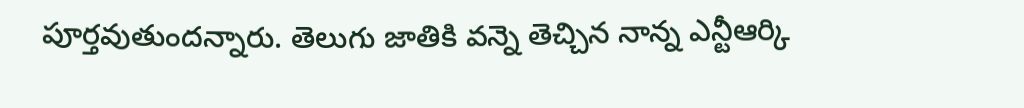పూర్తవుతుందన్నారు. తెలుగు జాతికి వన్నె తెచ్చిన నాన్న ఎన్టీఆర్కి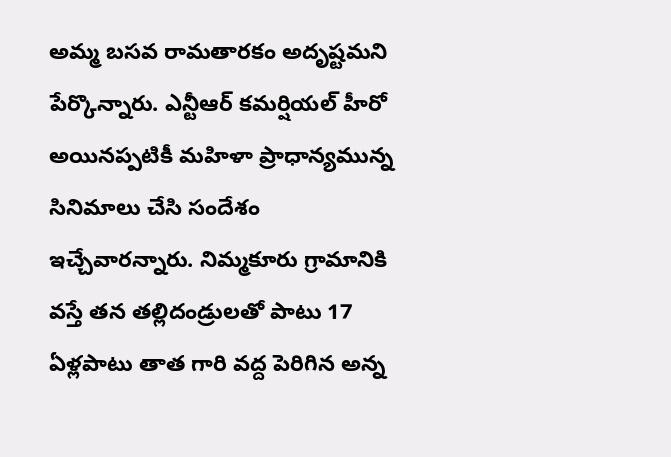అమ్మ బసవ రామతారకం అదృష్టమని పేర్కొన్నారు. ఎన్టీఆర్ కమర్షియల్ హీరో అయినప్పటికీ మహిళా ప్రాధాన్యమున్న సినిమాలు చేసి సందేశం ఇచ్చేవారన్నారు. నిమ్మకూరు గ్రామానికి వస్తే తన తల్లిదండ్రులతో పాటు 17 ఏళ్లపాటు తాత గారి వద్ద పెరిగిన అన్న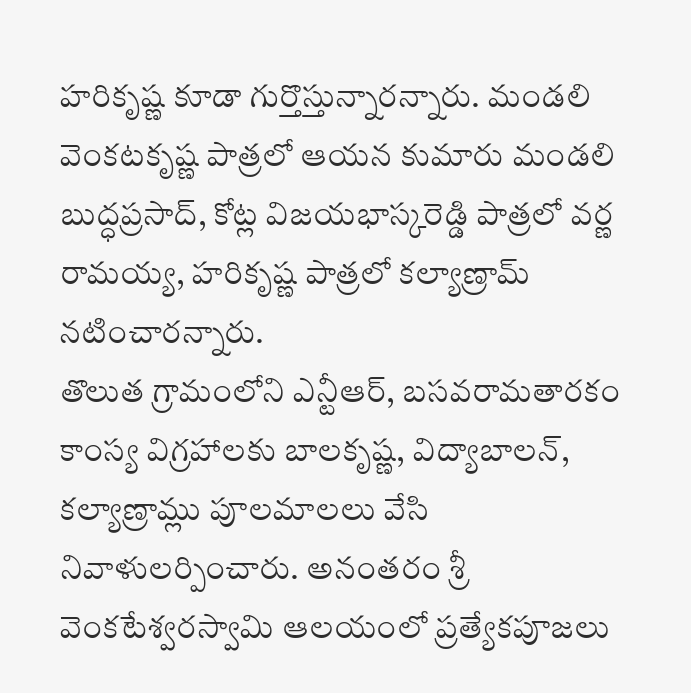హరికృష్ణ కూడా గుర్తొస్తున్నారన్నారు. మండలి వెంకటకృష్ణ పాత్రలో ఆయన కుమారు మండలి బుద్ధప్రసాద్, కోట్ల విజయభాస్కరెడ్డి పాత్రలో వర్ణ రామయ్య, హరికృష్ణ పాత్రలో కల్యాణ్రామ్ నటించారన్నారు.
తొలుత గ్రామంలోని ఎన్టీఆర్, బసవరామతారకం కాంస్య విగ్రహాలకు బాలకృష్ణ, విద్యాబాలన్, కల్యాణ్రామ్లు పూలమాలలు వేసి నివాళులర్పించారు. అనంతరం శ్రీ వెంకటేశ్వరస్వామి ఆలయంలో ప్రత్యేకపూజలు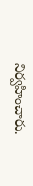నిర్వహించారు.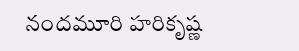నందమూరి హరికృష్ణ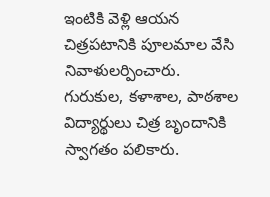ఇంటికి వెళ్లి ఆయన చిత్రపటానికి పూలమాల వేసి నివాళులర్పించారు. గురుకుల, కళాశాల, పాఠశాల విద్యార్థులు చిత్ర బృందానికి స్వాగతం పలికారు.